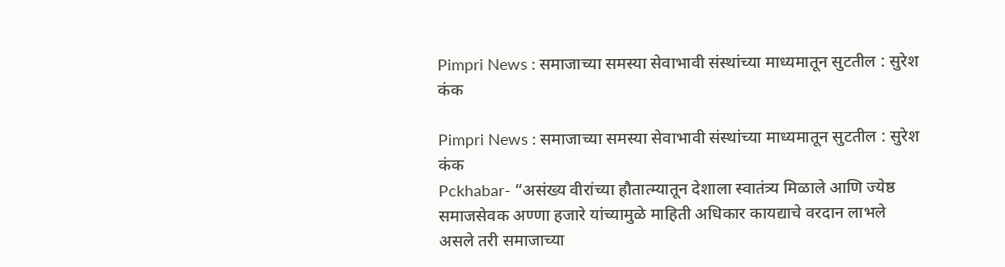Pimpri News : समाजाच्या समस्या सेवाभावी संस्थांच्या माध्यमातून सुटतील : सुरेश कंक

Pimpri News : समाजाच्या समस्या सेवाभावी संस्थांच्या माध्यमातून सुटतील : सुरेश कंक
Pckhabar- “असंख्य वीरांच्या हौतात्म्यातून देशाला स्वातंत्र्य मिळाले आणि ज्येष्ठ समाजसेवक अण्णा हजारे यांच्यामुळे माहिती अधिकार कायद्याचे वरदान लाभले असले तरी समाजाच्या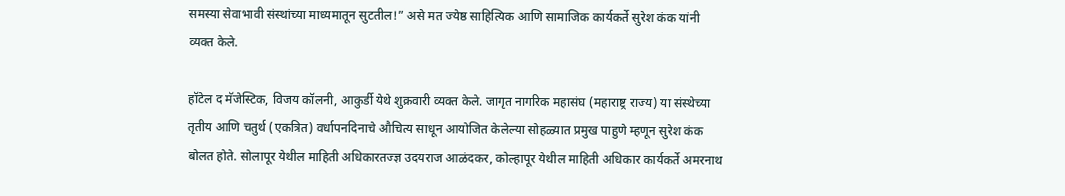समस्या सेवाभावी संस्थांच्या माध्यमातून सुटतील!” असे मत ज्येष्ठ साहित्यिक आणि सामाजिक कार्यकर्ते सुरेश कंक यांनी व्यक्त केले.

हॉटेल द मॅजेस्टिक, विजय कॉलनी, आकुर्डी येथे शुक्रवारी व्यक्त केले. जागृत नागरिक महासंघ (महाराष्ट्र राज्य) या संस्थेच्या तृतीय आणि चतुर्थ (एकत्रित) वर्धापनदिनाचे औचित्य साधून आयोजित केलेल्या सोहळ्यात प्रमुख पाहुणे म्हणून सुरेश कंक बोलत होते. सोलापूर येथील माहिती अधिकारतज्ज्ञ उदयराज आळंदकर, कोल्हापूर येथील माहिती अधिकार कार्यकर्ते अमरनाथ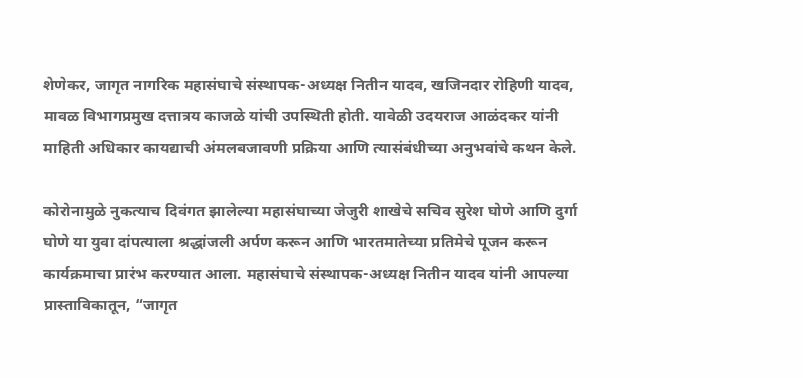शेणेकर, जागृत नागरिक महासंघाचे संस्थापक-अध्यक्ष नितीन यादव, खजिनदार रोहिणी यादव, मावळ विभागप्रमुख दत्तात्रय काजळे यांची उपस्थिती होती. यावेळी उदयराज आळंदकर यांनी माहिती अधिकार कायद्याची अंमलबजावणी प्रक्रिया आणि त्यासंबंधीच्या अनुभवांचे कथन केले.

कोरोनामुळे नुकत्याच दिवंगत झालेल्या महासंघाच्या जेजुरी शाखेचे सचिव सुरेश घोणे आणि दुर्गा घोणे या युवा दांपत्याला श्रद्धांजली अर्पण करून आणि भारतमातेच्या प्रतिमेचे पूजन करून कार्यक्रमाचा प्रारंभ करण्यात आला. महासंघाचे संस्थापक-अध्यक्ष नितीन यादव यांनी आपल्या प्रास्ताविकातून, “जागृत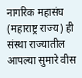नागरिक महासंघ (महाराष्ट्र राज्य) ही संस्था राज्यातील आपल्या सुमारे वीस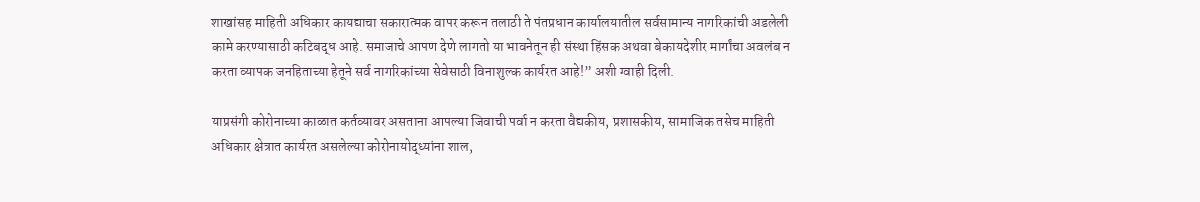शाखांसह माहिती अधिकार कायद्याचा सकारात्मक वापर करून तलाठी ते पंतप्रधान कार्यालयातील सर्वसामान्य नागरिकांची अडलेली कामे करण्यासाठी कटिबद्ध आहे. समाजाचे आपण देणे लागतो या भावनेतून ही संस्था हिंसक अथवा बेकायदेशीर मार्गांचा अवलंब न करता व्यापक जनहिताच्या हेतूने सर्व नागरिकांच्या सेवेसाठी विनाशुल्क कार्यरत आहे!” अशी ग्वाही दिली.

याप्रसंगी कोरोनाच्या काळात कर्तव्यावर असताना आपल्या जिवाची पर्वा न करता वैद्यकीय, प्रशासकीय, सामाजिक तसेच माहिती अधिकार क्षेत्रात कार्यरत असलेल्या कोरोनायोद्ध्यांना शाल,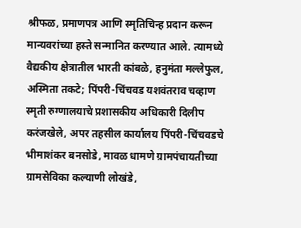श्रीफळ, प्रमाणपत्र आणि स्मृतिचिन्ह प्रदान करून मान्यवरांच्या हस्ते सन्मानित करण्यात आले. त्यामध्ये वैद्यकीय क्षेत्रातील भारती कांबळे, हनुमंता मल्लेफुल, अस्मिता तकटे; पिंपरी-चिंचवड यशवंतराव चव्हाण स्मृती रुग्णालयाचे प्रशासकीय अधिकारी दिलीप करंजखेले, अपर तहसील कार्यालय पिंपरी-चिंचवडचे भीमाशंकर बनसोडे, मावळ धामणे ग्रामपंचायतीच्या ग्रामसेविका कल्याणी लोखंडे,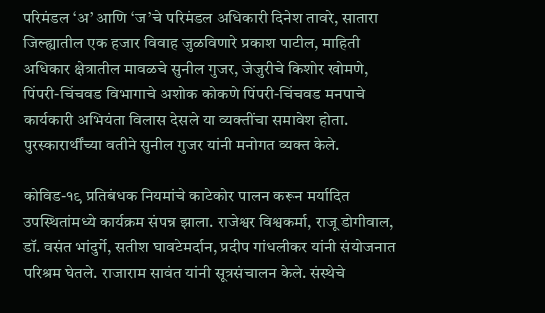परिमंडल ‘अ’ आणि ‘ज’चे परिमंडल अधिकारी दिनेश तावरे, सातारा जिल्ह्यातील एक हजार विवाह जुळविणारे प्रकाश पाटील, माहिती अधिकार क्षेत्रातील मावळचे सुनील गुजर, जेजुरीचे किशोर खोमणे, पिंपरी-चिंचवड विभागाचे अशोक कोकणे पिंपरी-चिंचवड मनपाचे कार्यकारी अभियंता विलास देसले या व्यक्तींचा समावेश होता. पुरस्कारार्थींच्या वतीने सुनील गुजर यांनी मनोगत व्यक्त केले.

कोविड-१९ प्रतिबंधक नियमांचे काटेकोर पालन करून मर्यादित उपस्थितांमध्ये कार्यक्रम संपन्न झाला. राजेश्वर विश्वकर्मा, राजू डोगीवाल, डॉ. वसंत भांदुर्गे, सतीश घावटेमर्दान, प्रदीप गांधलीकर यांनी संयोजनात परिश्रम घेतले. राजाराम सावंत यांनी सूत्रसंचालन केले. संस्थेचे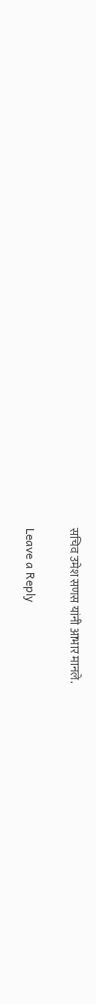सचिव उमेश सणस यांनी आभार मानले.

Leave a Reply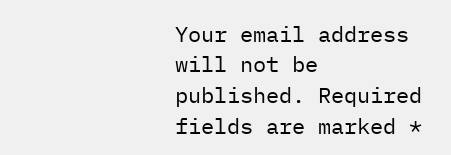Your email address will not be published. Required fields are marked *